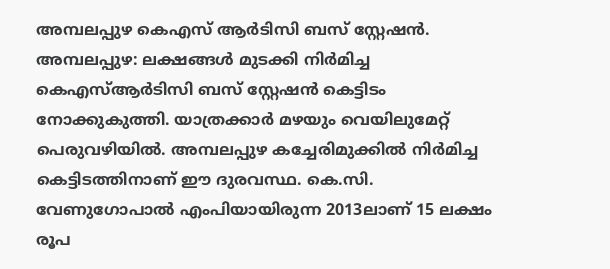അമ്പലപ്പുഴ കെഎസ് ആർടിസി ബസ് സ്റ്റേഷൻ.
അമ്പലപ്പുഴ: ലക്ഷങ്ങൾ മുടക്കി നിർമിച്ച കെഎസ്ആർടിസി ബസ് സ്റ്റേഷൻ കെട്ടിടം നോക്കുകുത്തി. യാത്രക്കാർ മഴയും വെയിലുമേറ്റ് പെരുവഴിയിൽ. അമ്പലപ്പുഴ കച്ചേരിമുക്കിൽ നിർമിച്ച കെട്ടിടത്തിനാണ് ഈ ദുരവസ്ഥ. കെ.സി. വേണുഗോപാൽ എംപിയായിരുന്ന 2013ലാണ് 15 ലക്ഷം രൂപ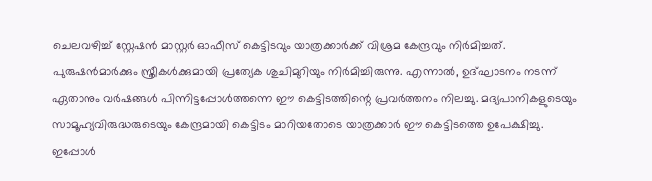ചെലവഴിച്ച് സ്റ്റേഷൻ മാസ്റ്റർ ഓഫീസ് കെട്ടിടവും യാത്രക്കാർക്ക് വിശ്രമ കേന്ദ്രവും നിർമിച്ചത്.
പുരുഷൻമാർക്കും സ്ത്രീകൾക്കുമായി പ്രത്യേക ശുചിമുറിയും നിർമിച്ചിരുന്നു. എന്നാൽ, ഉദ്ഘാടനം നടന്ന് ഏതാനും വർഷങ്ങൾ പിന്നിട്ടപ്പോൾത്തന്നെ ഈ കെട്ടിടത്തിന്റെ പ്രവർത്തനം നിലച്ചു. മദ്യപാനികളുടെയും സാമൂഹ്യവിരുദ്ധരുടെയും കേന്ദ്രമായി കെട്ടിടം മാറിയതോടെ യാത്രക്കാർ ഈ കെട്ടിടത്തെ ഉപേക്ഷിച്ചു.
ഇപ്പോൾ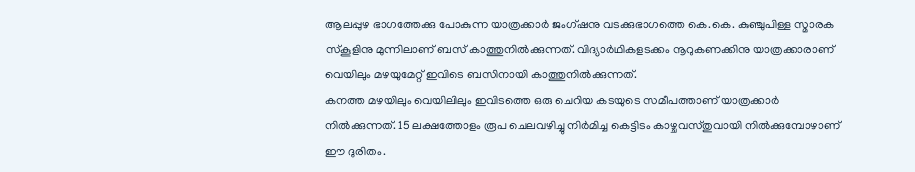ആലപ്പുഴ ഭാഗത്തേക്കു പോകുന്ന യാത്രക്കാർ ജംഗ്ഷനു വടക്കുഭാഗത്തെ കെ.കെ. കുഞ്ചുപിള്ള സ്മാരക സ്കൂളിനു മുന്നിലാണ് ബസ് കാത്തുനിൽക്കുന്നത്. വിദ്യാർഥികളടക്കം നൂറുകണക്കിനു യാത്രക്കാരാണ് വെയിലും മഴയുമേറ്റ് ഇവിടെ ബസിനായി കാത്തുനിൽക്കുന്നത്.
കനത്ത മഴയിലും വെയിലിലും ഇവിടത്തെ ഒരു ചെറിയ കടയുടെ സമീപത്താണ് യാത്രക്കാർ നിൽക്കുന്നത്. 15 ലക്ഷത്തോളം രൂപ ചെലവഴിച്ചു നിർമിച്ച കെട്ടിടം കാഴ്ചവസ്തുവായി നിൽക്കുമ്പോഴാണ് ഈ ദുരിതം.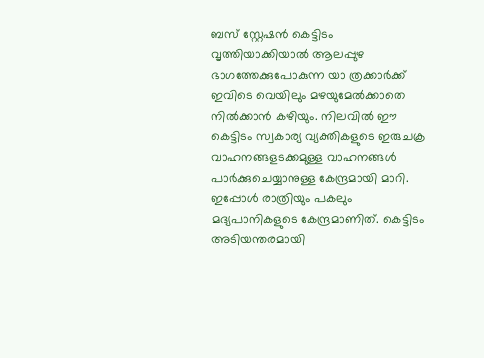ബസ് സ്റ്റേഷൻ കെട്ടിടം വൃത്തിയാക്കിയാൽ ആലപ്പുഴ ഭാഗത്തേക്കുപോകുന്ന യാ ത്രക്കാർക്ക് ഇവിടെ വെയിലും മഴയുമേൽക്കാതെ നിൽക്കാൻ കഴിയും. നിലവിൽ ഈ കെട്ടിടം സ്വകാര്യ വ്യക്തികളുടെ ഇരുചക്ര വാഹനങ്ങളടക്കമുള്ള വാഹനങ്ങൾ പാർക്കുചെയ്യാനുള്ള കേന്ദ്രമായി മാറി. ഇപ്പോൾ രാത്രിയും പകലും മദ്യപാനികളുടെ കേന്ദ്രമാണിത്. കെട്ടിടം അടിയന്തരമായി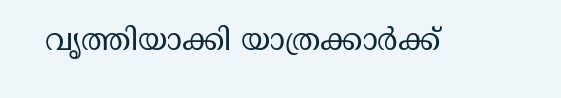വൃത്തിയാക്കി യാത്രക്കാർക്ക്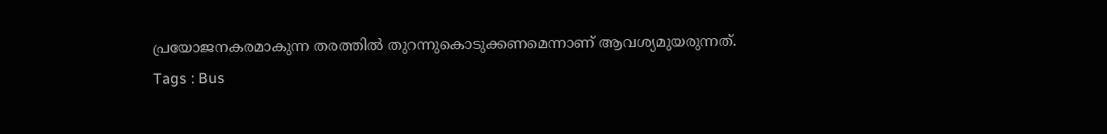പ്രയോജനകരമാകുന്ന തരത്തിൽ തുറന്നുകൊടുക്കണമെന്നാണ് ആവശ്യമുയരുന്നത്.
Tags : Bus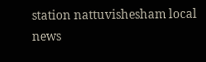station nattuvishesham local news